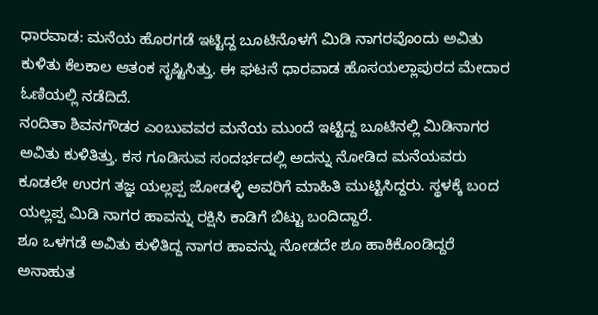ಧಾರವಾಡ: ಮನೆಯ ಹೊರಗಡೆ ಇಟ್ಟಿದ್ದ ಬೂಟಿನೊಳಗೆ ಮಿಡಿ ನಾಗರವೊಂದು ಅವಿತು ಕುಳಿತು ಕೆಲಕಾಲ ಆತಂಕ ಸೃಷ್ಟಿಸಿತ್ತು. ಈ ಘಟನೆ ಧಾರವಾಡ ಹೊಸಯಲ್ಲಾಪುರದ ಮೇದಾರ ಓಣಿಯಲ್ಲಿ ನಡೆದಿದೆ.
ನಂದಿತಾ ಶಿವನಗೌಡರ ಎಂಬುವವರ ಮನೆಯ ಮುಂದೆ ಇಟ್ಟಿದ್ದ ಬೂಟಿನಲ್ಲಿ ಮಿಡಿನಾಗರ ಅವಿತು ಕುಳಿತಿತ್ತು. ಕಸ ಗೂಡಿಸುವ ಸಂದರ್ಭದಲ್ಲಿ ಅದನ್ನು ನೋಡಿದ ಮನೆಯವರು ಕೂಡಲೇ ಉರಗ ತಜ್ಞ ಯಲ್ಲಪ್ಪ ಜೋಡಳ್ಳಿ ಅವರಿಗೆ ಮಾಹಿತಿ ಮುಟ್ಟಿಸಿದ್ದರು. ಸ್ಥಳಕ್ಕೆ ಬಂದ ಯಲ್ಲಪ್ಪ ಮಿಡಿ ನಾಗರ ಹಾವನ್ನು ರಕ್ಷಿಸಿ ಕಾಡಿಗೆ ಬಿಟ್ಟು ಬಂದಿದ್ದಾರೆ.
ಶೂ ಒಳಗಡೆ ಅವಿತು ಕುಳಿತಿದ್ದ ನಾಗರ ಹಾವನ್ನು ನೋಡದೇ ಶೂ ಹಾಕಿಕೊಂಡಿದ್ದರೆ ಅನಾಹುತ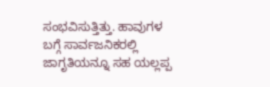ಸಂಭವಿಸುತ್ತಿತ್ತು. ಹಾವುಗಳ ಬಗ್ಗೆ ಸಾರ್ವಜನಿಕರಲ್ಲಿ ಜಾಗೃತಿಯನ್ನೂ ಸಹ ಯಲ್ಲಪ್ಪ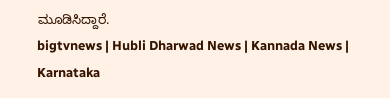ಮೂಡಿಸಿದ್ದಾರೆ.
bigtvnews | Hubli Dharwad News | Kannada News | Karnataka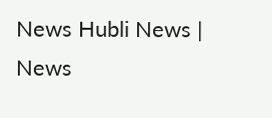News Hubli News | News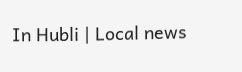In Hubli | Local news